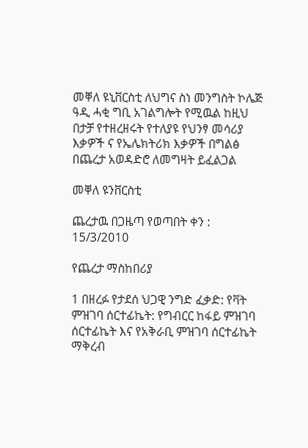መቐለ ዩኒቨርስቲ ለህግና ስነ መንግስት ኮሌጅ ዓዲ ሓቂ ግቢ አገልግሎት የሚዉል ከዚህ በታቻ የተዘረዘሩት የተለያዩ የህንፃ መሳሪያ እቃዎች ና የኤሌክትሪክ እቃዎች በግልፅ በጨረታ አወዳድሮ ለመግዛት ይፈልጋል

መቐለ ዩንቨርስቲ

ጨረታዉ በጋዜጣ የወጣበት ቀን : 15/3/2010

የጨረታ ማስከበሪያ

1 በዘረፉ የታደሰ ህጋዊ ንግድ ፈቃድ: የቫት ምዝገባ ሰርተፊኬት: የግብርር ከፋይ ምዝገባ ሰርተፊኬት እና የአቅራቢ ምዝገባ ሰርተፊኬት ማቅረብ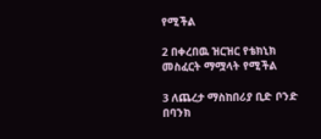የሚችል

2 በቀረበዉ ዝርዝር የቴክኒክ መስፈርት ማሟላት የሚችል

3 ለጨረታ ማስከበሪያ ቢድ ቦንድ በባንክ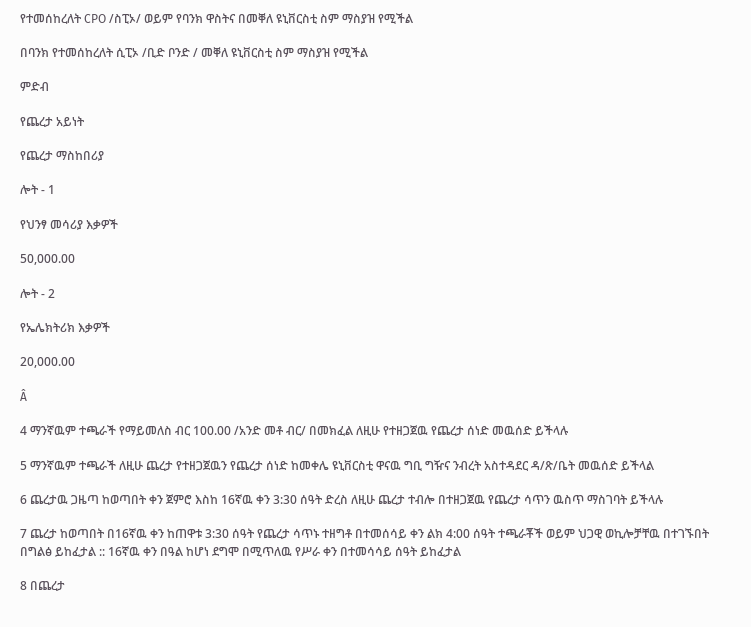የተመሰከረለት CPO /ስፒኦ/ ወይም የባንክ ዋስትና በመቐለ ዩኒቨርስቲ ስም ማስያዝ የሚችል

በባንክ የተመሰከረለት ሲፒኦ /ቢድ ቦንድ / መቐለ ዩኒቨርስቲ ስም ማስያዝ የሚችል

ምድብ

የጨረታ አይነት

የጨረታ ማስከበሪያ

ሎት - 1

የህንፃ መሳሪያ እቃዎች

50,000.00

ሎት - 2

የኤሌክትሪክ እቃዎች

20,000.00

Â

4 ማንኛዉም ተጫራች የማይመለስ ብር 100.00 /አንድ መቶ ብር/ በመክፈል ለዚሁ የተዘጋጀዉ የጨረታ ሰነድ መዉሰድ ይችላሉ

5 ማንኛዉም ተጫራች ለዚሁ ጨረታ የተዘጋጀዉን የጨረታ ሰነድ ከመቀሌ ዩኒቨርስቲ ዋናዉ ግቢ ግዥና ንብረት አስተዳደር ዳ/ጽ/ቤት መዉሰድ ይችላል

6 ጨረታዉ ጋዜጣ ከወጣበት ቀን ጀምሮ እስከ 16ኛዉ ቀን 3:30 ሰዓት ድረስ ለዚሁ ጨረታ ተብሎ በተዘጋጀዉ የጨረታ ሳጥን ዉስጥ ማስገባት ይችላሉ

7 ጨረታ ከወጣበት በ16ኛዉ ቀን ከጠዋቱ 3:30 ሰዓት የጨረታ ሳጥኑ ተዘግቶ በተመሰሳይ ቀን ልክ 4:00 ሰዓት ተጫራቾች ወይም ህጋዊ ወኪሎቻቸዉ በተገኙበት በግልፅ ይከፈታል :: 16ኛዉ ቀን በዓል ከሆነ ደግሞ በሚጥለዉ የሥራ ቀን በተመሳሳይ ሰዓት ይከፈታል

8 በጨረታ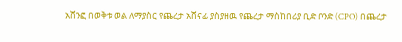አሸንፎ በወቅቱ ወል ለማያስር የጨረታ አሸናፊ ያስያዘዉ የጨረታ ማስከበሪያ ቢድ ቦንድ (CPO) በጨረታ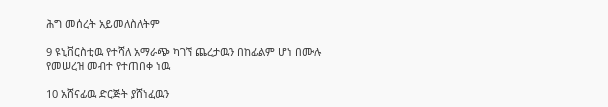ሕግ መሰረት አይመለስለትም

9 ዩኒቨርስቲዉ የተሻለ አማራጭ ካገኘ ጨረታዉን በከፊልም ሆነ በሙሉ የመሠረዝ መብተ የተጠበቀ ነዉ

10 አሸናፊዉ ድርጅት ያሸነፈዉን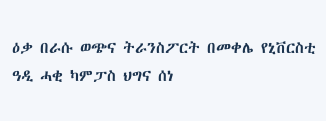ዕቃ በራሱ ወጭና ትራንስፖርት በመቀሌ የኒቨርስቲ ዓዲ ሓቂ ካምፓስ ህግና ሰነ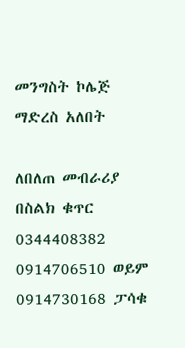መንግስት ኮሌጅ ማድረስ አለበት

ለበለጠ መብራሪያ በስልክ ቁጥር 0344408382 0914706510 ወይም 0914730168 ፓሳቁ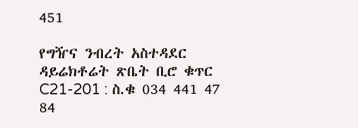451

የግዥና ንብረት አስተዳደር ዳይሬክቶሬት ጽቤት ቢሮ ቁጥር C21-201 : ስ.ቁ 034 441 47 84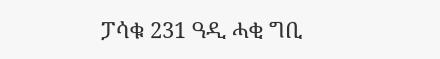ፓሳቁ 231 ዓዲ ሓቂ ግቢ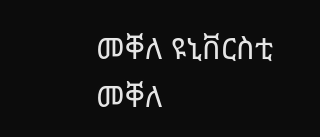መቐለ ዩኒቨርስቲ መቐለ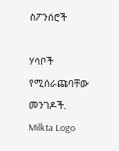ስፖንሰሮች

ሃሳቦች የሚሰራጩባቸው መንገዶች.
Milkta Logo